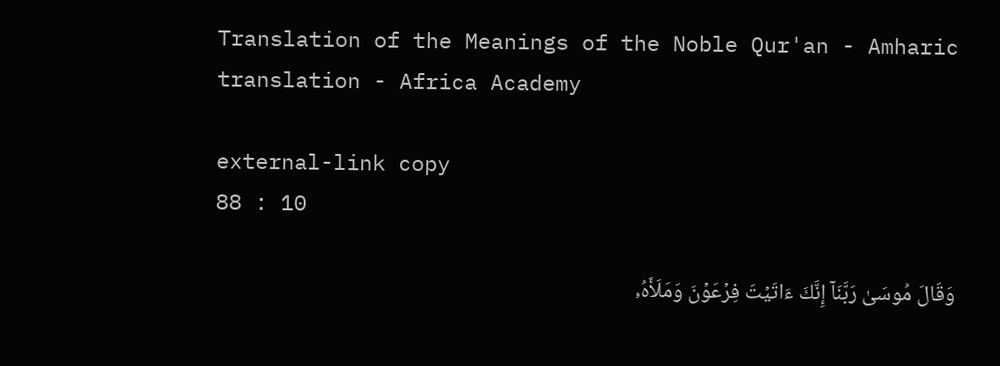Translation of the Meanings of the Noble Qur'an - Amharic translation - Africa Academy

external-link copy
88 : 10

وَقَالَ مُوسَىٰ رَبَّنَآ إِنَّكَ ءَاتَيۡتَ فِرۡعَوۡنَ وَمَلَأَهُۥ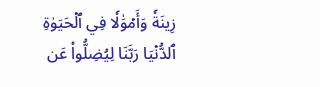زِينَةٗ وَأَمۡوَٰلٗا فِي ٱلۡحَيَوٰةِ ٱلدُّنۡيَا رَبَّنَا لِيُضِلُّواْ عَن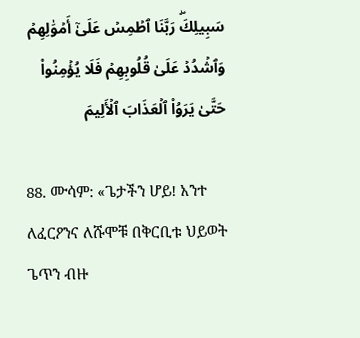سَبِيلِكَۖ رَبَّنَا ٱطۡمِسۡ عَلَىٰٓ أَمۡوَٰلِهِمۡ وَٱشۡدُدۡ عَلَىٰ قُلُوبِهِمۡ فَلَا يُؤۡمِنُواْ حَتَّىٰ يَرَوُاْ ٱلۡعَذَابَ ٱلۡأَلِيمَ

88. ሙሳም: «ጌታችን ሆይ! አንተ ለፈርዖንና ለሹሞቹ በቅርቢቱ ህይወት ጌጥን ብዙ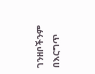ገንዘቦችንም በእርግጥ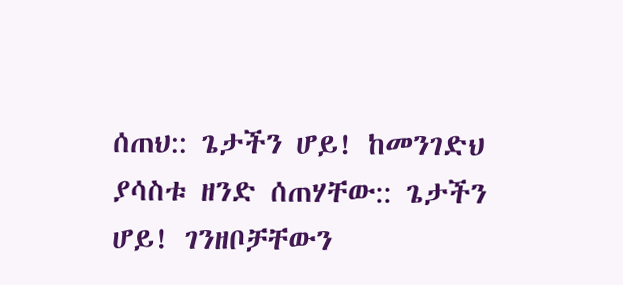ሰጠህ:: ጌታችን ሆይ! ከመንገድህ ያሳስቱ ዘንድ ሰጠሃቸው:: ጌታችን ሆይ! ገንዘቦቻቸውን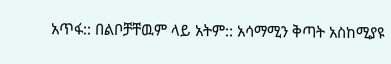አጥፋ:: በልቦቻቸዉም ላይ አትም:: አሳማሚን ቅጣት አስከሚያዩ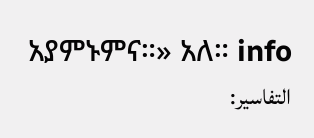አያምኑምና።» አለ። info
التفاسير: